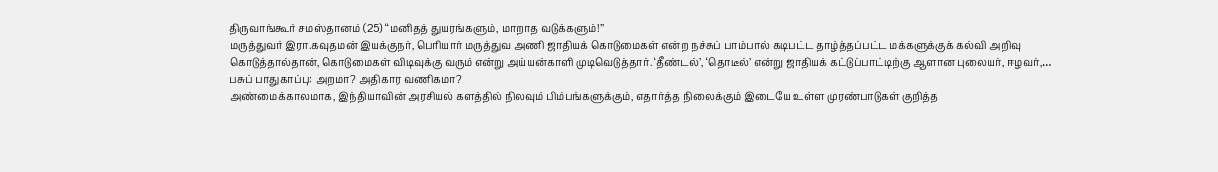திருவாங்கூர் சமஸ்தானம் (25) ‘‘மனிதத் துயரங்களும், மாறாத வடுக்களும்!’’
மருத்துவர் இரா.கவுதமன் இயக்குநர், பெரியார் மருத்துவ அணி ஜாதியக் கொடுமைகள் என்ற நச்சுப் பாம்பால் கடிபட்ட தாழ்த்தப்பட்ட மக்களுக்குக் கல்வி அறிவு கொடுத்தால்தான், கொடுமைகள் விடிவுக்கு வரும் என்று அய்யன்காளி முடிவெடுத்தார். ‘தீண்டல்’, ‘தொடீல்’ என்று ஜாதியக் கட்டுப்பாட்டிற்கு ஆளான புலையர், ஈழவர்,…
பசுப் பாதுகாப்பு: அறமா? அதிகார வணிகமா?
அண்மைக்காலமாக, இந்தியாவின் அரசியல் களத்தில் நிலவும் பிம்பங்களுக்கும், எதார்த்த நிலைக்கும் இடையே உள்ள முரண்பாடுகள் குறித்த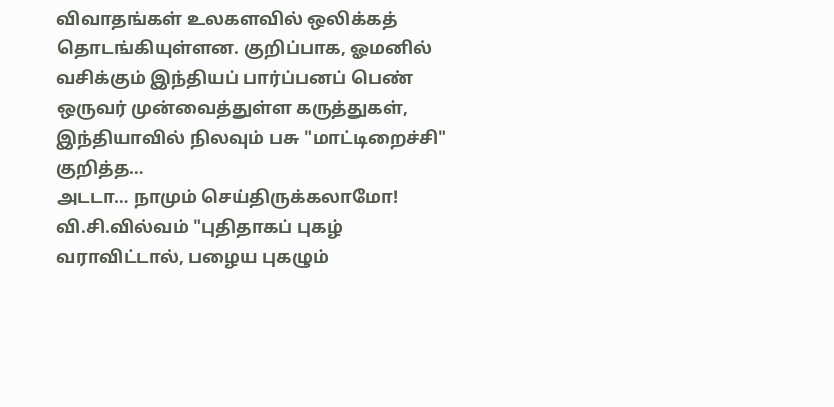விவாதங்கள் உலகளவில் ஒலிக்கத் தொடங்கியுள்ளன. குறிப்பாக, ஓமனில் வசிக்கும் இந்தியப் பார்ப்பனப் பெண் ஒருவர் முன்வைத்துள்ள கருத்துகள், இந்தியாவில் நிலவும் பசு "மாட்டிறைச்சி" குறித்த…
அடடா… நாமும் செய்திருக்கலாமோ!
வி.சி.வில்வம் "புதிதாகப் புகழ் வராவிட்டால், பழைய புகழும்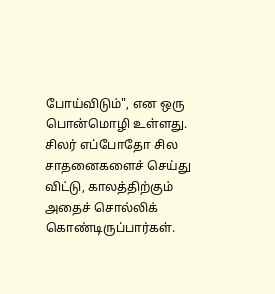போய்விடும்", என ஒரு பொன்மொழி உள்ளது. சிலர் எப்போதோ சில சாதனைகளைச் செய்து விட்டு, காலத்திற்கும் அதைச் சொல்லிக் கொண்டிருப்பார்கள்.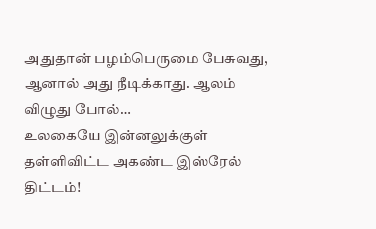அதுதான் பழம்பெருமை பேசுவது, ஆனால் அது நீடிக்காது. ஆலம் விழுது போல்…
உலகையே இன்னலுக்குள் தள்ளிவிட்ட அகண்ட இஸ்ரேல் திட்டம்!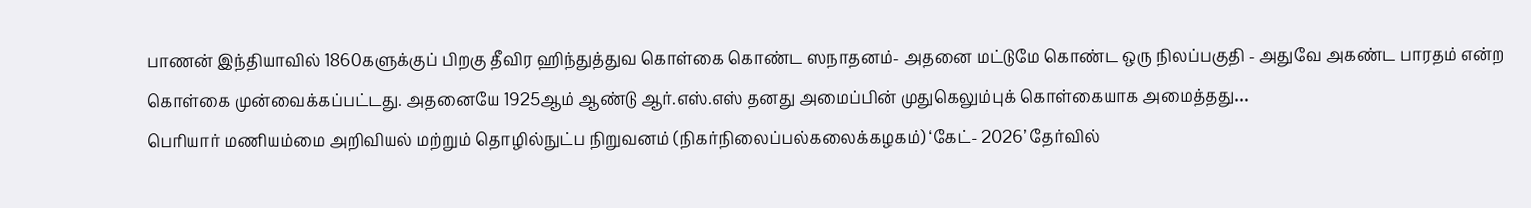பாணன் இந்தியாவில் 1860களுக்குப் பிறகு தீவிர ஹிந்துத்துவ கொள்கை கொண்ட ஸநாதனம்- அதனை மட்டுமே கொண்ட ஒரு நிலப்பகுதி - அதுவே அகண்ட பாரதம் என்ற கொள்கை முன்வைக்கப்பட்டது. அதனையே 1925ஆம் ஆண்டு ஆர்.எஸ்.எஸ் தனது அமைப்பின் முதுகெலும்புக் கொள்கையாக அமைத்தது…
பெரியார் மணியம்மை அறிவியல் மற்றும் தொழில்நுட்ப நிறுவனம் (நிகர்நிலைப்பல்கலைக்கழகம்) ‘கேட்- 2026’ தேர்வில்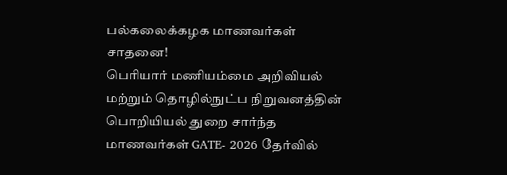பல்கலைக்கழக மாணவர்கள் சாதனை!
பெரியார் மணியம்மை அறிவியல் மற்றும் தொழில்நுட்ப நிறுவனத்தின் பொறியியல் துறை சார்ந்த மாணவர்கள் GATE- 2026 தேர்வில்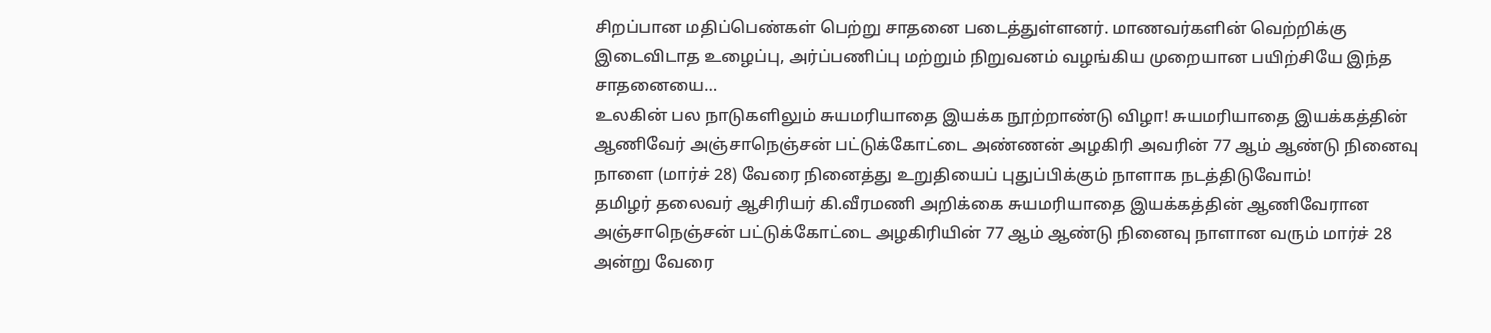சிறப்பான மதிப்பெண்கள் பெற்று சாதனை படைத்துள்ளனர். மாணவர்களின் வெற்றிக்கு இடைவிடாத உழைப்பு, அர்ப்பணிப்பு மற்றும் நிறுவனம் வழங்கிய முறையான பயிற்சியே இந்த சாதனையை…
உலகின் பல நாடுகளிலும் சுயமரியாதை இயக்க நூற்றாண்டு விழா! சுயமரியாதை இயக்கத்தின் ஆணிவேர் அஞ்சாநெஞ்சன் பட்டுக்கோட்டை அண்ணன் அழகிரி அவரின் 77 ஆம் ஆண்டு நினைவு நாளை (மார்ச் 28) வேரை நினைத்து உறுதியைப் புதுப்பிக்கும் நாளாக நடத்திடுவோம்!
தமிழர் தலைவர் ஆசிரியர் கி.வீரமணி அறிக்கை சுயமரியாதை இயக்கத்தின் ஆணிவேரான அஞ்சாநெஞ்சன் பட்டுக்கோட்டை அழகிரியின் 77 ஆம் ஆண்டு நினைவு நாளான வரும் மார்ச் 28 அன்று வேரை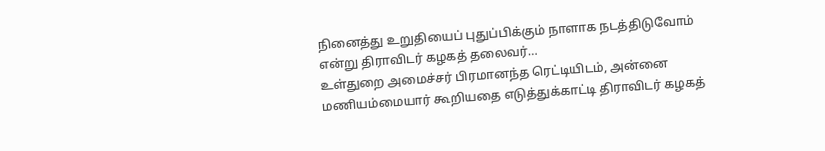நினைத்து உறுதியைப் புதுப்பிக்கும் நாளாக நடத்திடுவோம் என்று திராவிடர் கழகத் தலைவர்…
உள்துறை அமைச்சர் பிரமானந்த ரெட்டியிடம், அன்னை மணியம்மையார் கூறியதை எடுத்துக்காட்டி திராவிடர் கழகத்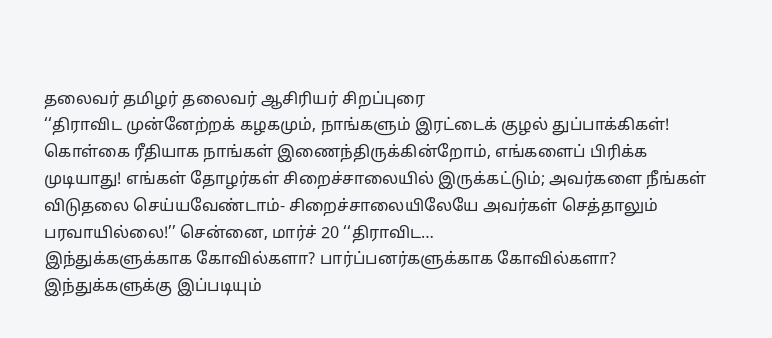தலைவர் தமிழர் தலைவர் ஆசிரியர் சிறப்புரை
‘‘திராவிட முன்னேற்றக் கழகமும், நாங்களும் இரட்டைக் குழல் துப்பாக்கிகள்! கொள்கை ரீதியாக நாங்கள் இணைந்திருக்கின்றோம், எங்களைப் பிரிக்க முடியாது! எங்கள் தோழர்கள் சிறைச்சாலையில் இருக்கட்டும்; அவர்களை நீங்கள் விடுதலை செய்யவேண்டாம்- சிறைச்சாலையிலேயே அவர்கள் செத்தாலும் பரவாயில்லை!’’ சென்னை, மார்ச் 20 ‘‘திராவிட…
இந்துக்களுக்காக கோவில்களா? பார்ப்பனர்களுக்காக கோவில்களா?
இந்துக்களுக்கு இப்படியும்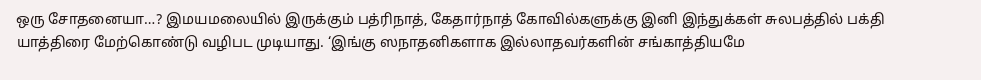ஒரு சோதனையா…? இமயமலையில் இருக்கும் பத்ரிநாத், கேதார்நாத் கோவில்களுக்கு இனி இந்துக்கள் சுலபத்தில் பக்தி யாத்திரை மேற்கொண்டு வழிபட முடியாது. ‘இங்கு ஸநாதனிகளாக இல்லாதவர்களின் சங்காத்தியமே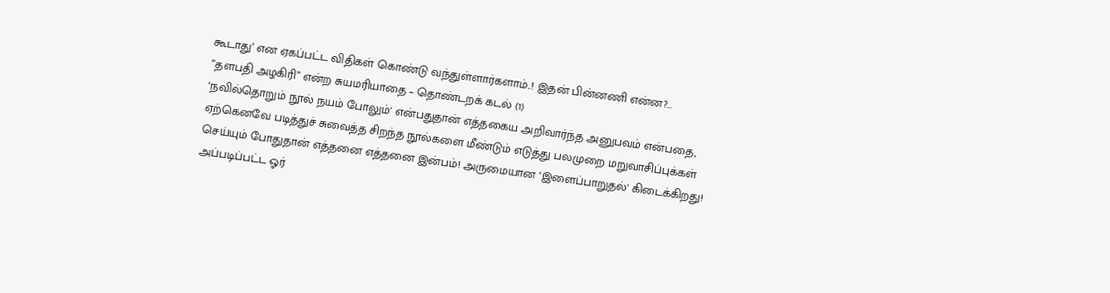கூடாது’ என ஏகப்பட்ட விதிகள் கொண்டு வந்துள்ளார்களாம்..! இதன் பின்னணி என்ன?…
”தளபதி அழகிரி” என்ற சுயமரியாதை – தொண்டறக் கடல் (1)
‘நவில்தொறும் நூல் நயம் போலும்' என்பதுதான் எத்தகைய அறிவார்ந்த அனுபவம் என்பதை, ஏற்கெனவே படித்துச் சுவைத்த சிறந்த நூல்களை மீண்டும் எடுத்து பலமுறை மறுவாசிப்புக்கள் செய்யும் போதுதான் எத்தனை எத்தனை இன்பம்! அருமையான ‘இளைப்பாறுதல்' கிடைக்கிறது! அப்படிப்பட்ட ஓர்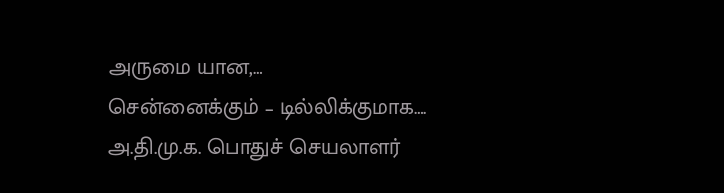அருமை யான,…
சென்னைக்கும் – டில்லிக்குமாக….
அ.தி.மு.க. பொதுச் செயலாளர்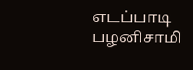எடப்பாடி பழனிசாமி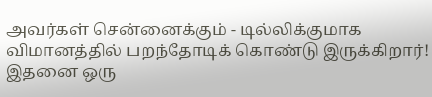அவர்கள் சென்னைக்கும் - டில்லிக்குமாக விமானத்தில் பறந்தோடிக் கொண்டு இருக்கிறார்! இதனை ஒரு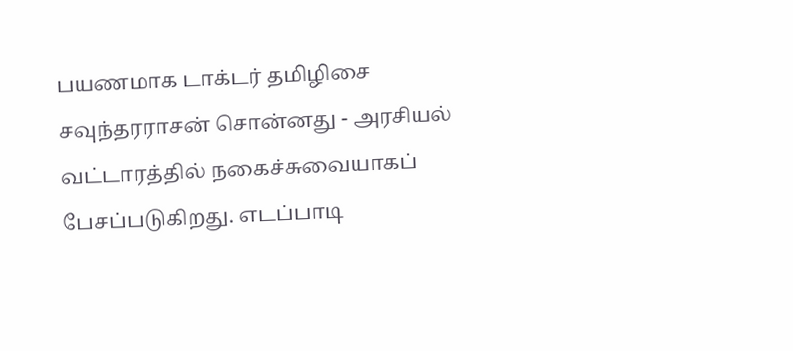பயணமாக டாக்டர் தமிழிசை சவுந்தரராசன் சொன்னது - அரசியல் வட்டாரத்தில் நகைச்சுவையாகப் பேசப்படுகிறது. எடப்பாடி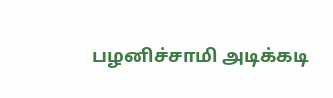பழனிச்சாமி அடிக்கடி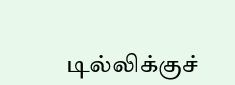டில்லிக்குச்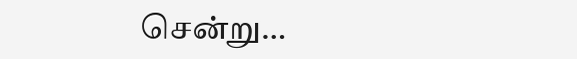சென்று…